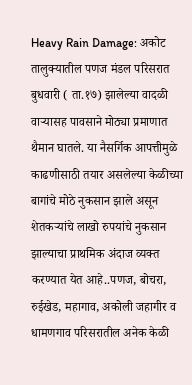Heavy Rain Damage: अकोट तालुक्यातील पणज मंडल परिसरात बुधवारी ( ता.१७) झालेल्या वादळी वाऱ्यासह पावसाने मोठ्या प्रमाणात थैमान घातले. या नैसर्गिक आपत्तीमुळे काढणीसाठी तयार असलेल्या केळीच्या बागांचे मोठे नुकसान झाले असून शेतकऱ्यांचे लाखो रुपयांचे नुकसान झाल्याचा प्राथमिक अंदाज व्यक्त करण्यात येत आहे..पणज, बोचरा, रुईखेड, महागाव, अकोली जहागीर व धामणगाव परिसरातील अनेक केळी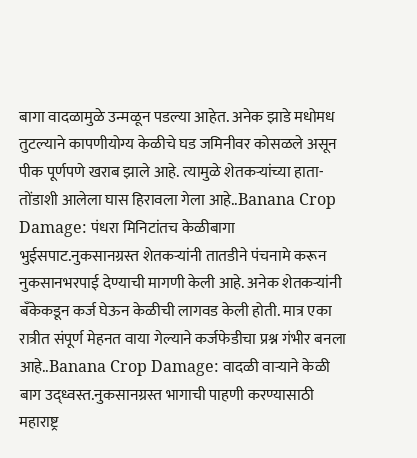बागा वादळामुळे उन्मळून पडल्या आहेत. अनेक झाडे मधोमध तुटल्याने कापणीयोग्य केळीचे घड जमिनीवर कोसळले असून पीक पूर्णपणे खराब झाले आहे. त्यामुळे शेतकऱ्यांच्या हाता-तोंडाशी आलेला घास हिरावला गेला आहे..Banana Crop Damage: पंधरा मिनिटांतच केळीबागा भुईसपाट.नुकसानग्रस्त शेतकऱ्यांनी तातडीने पंचनामे करून नुकसानभरपाई देण्याची मागणी केली आहे. अनेक शेतकऱ्यांनी बँकेकडून कर्ज घेऊन केळीची लागवड केली होती. मात्र एका रात्रीत संपूर्ण मेहनत वाया गेल्याने कर्जफेडीचा प्रश्न गंभीर बनला आहे..Banana Crop Damage: वादळी वाऱ्याने केळी बाग उद्ध्वस्त.नुकसानग्रस्त भागाची पाहणी करण्यासाठी महाराष्ट्र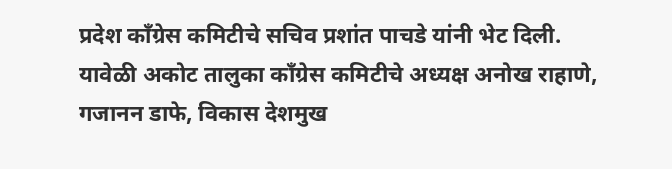प्रदेश काँग्रेस कमिटीचे सचिव प्रशांत पाचडे यांनी भेट दिली. यावेळी अकोट तालुका काँग्रेस कमिटीचे अध्यक्ष अनोख राहाणे, गजानन डाफे, विकास देशमुख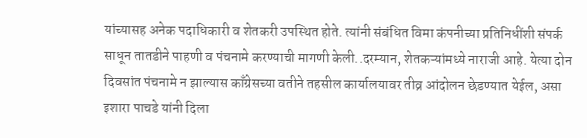यांच्यासह अनेक पदाधिकारी व शेतकरी उपस्थित होते. त्यांनी संबंधित विमा कंपनीच्या प्रतिनिधींशी संपर्क साधून तातडीने पाहणी व पंचनामे करण्याची मागणी केली..दरम्यान, शेतकऱ्यांमध्ये नाराजी आहे. येत्या दोन दिवसांत पंचनामे न झाल्यास काँग्रेसच्या वतीने तहसील कार्यालयावर तीव्र आंदोलन छेडण्यात येईल, असा इशारा पाचडे यांनी दिला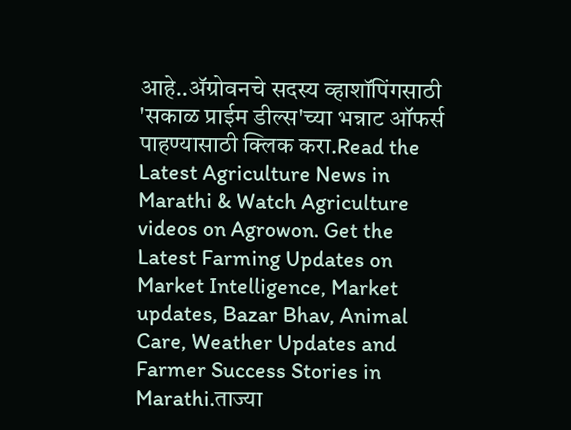आहे..ॲग्रोवनचे सदस्य व्हाशॉपिंगसाठी 'सकाळ प्राईम डील्स'च्या भन्नाट ऑफर्स पाहण्यासाठी क्लिक करा.Read the Latest Agriculture News in Marathi & Watch Agriculture videos on Agrowon. Get the Latest Farming Updates on Market Intelligence, Market updates, Bazar Bhav, Animal Care, Weather Updates and Farmer Success Stories in Marathi.ताज्या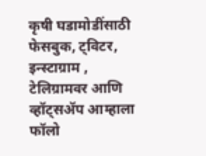कृषी घडामोडींसाठी फेसबुक, ट्विटर, इन्स्टाग्राम , टेलिग्रामवर आणि व्हॉट्सॲप आम्हाला फॉलो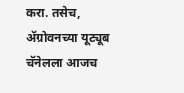करा. तसेच, ॲग्रोवनच्या यूट्यूब चॅनेलला आजच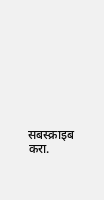सबस्क्राइब करा.